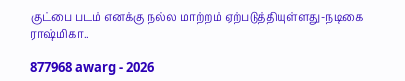குட்பை படம் எனக்கு நல்ல மாற்றம் ஏற்படுத்தியுள்ளது-நடிகை ராஷ்மிகா..

877968 awarg - 2026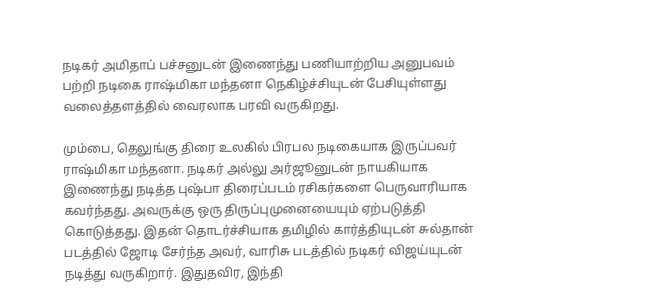நடிகர் அமிதாப் பச்சனுடன் இணைந்து பணியாற்றிய அனுபவம் பற்றி நடிகை ராஷ்மிகா மந்தனா நெகிழ்ச்சியுடன் பேசியுள்ளது வலைத்தளத்தில் வைரலாக பரவி வருகிறது.

மும்பை, தெலுங்கு திரை உலகில் பிரபல நடிகையாக இருப்பவர் ராஷ்மிகா மந்தனா. நடிகர் அல்லு அர்ஜூனுடன் நாயகியாக இணைந்து நடித்த புஷ்பா திரைப்படம் ரசிகர்களை பெருவாரியாக கவர்ந்தது. அவருக்கு ஒரு திருப்புமுனையையும் ஏற்படுத்தி கொடுத்தது. இதன் தொடர்ச்சியாக தமிழில் கார்த்தியுடன் சுல்தான் படத்தில் ஜோடி சேர்ந்த அவர், வாரிசு படத்தில் நடிகர் விஜய்யுடன் நடித்து வருகிறார். இதுதவிர, இந்தி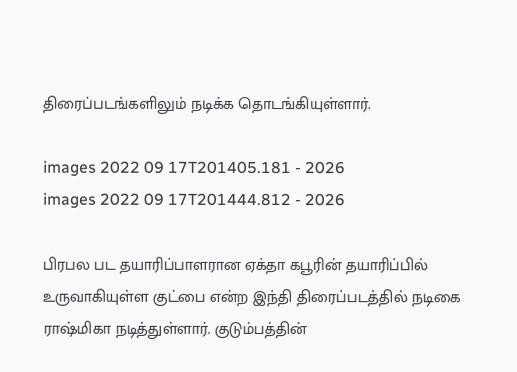திரைப்படங்களிலும் நடிக்க தொடங்கியுள்ளார்.

images 2022 09 17T201405.181 - 2026
images 2022 09 17T201444.812 - 2026

பிரபல பட தயாரிப்பாளரான ஏக்தா கபூரின் தயாரிப்பில் உருவாகியுள்ள குட்பை என்ற இந்தி திரைப்படத்தில் நடிகை ராஷ்மிகா நடித்துள்ளார். குடும்பத்தின்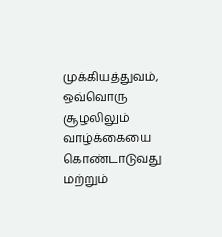முக்கியத்துவம், ஒவ்வொரு சூழலிலும் வாழ்க்கையை கொண்டாடுவது மற்றும்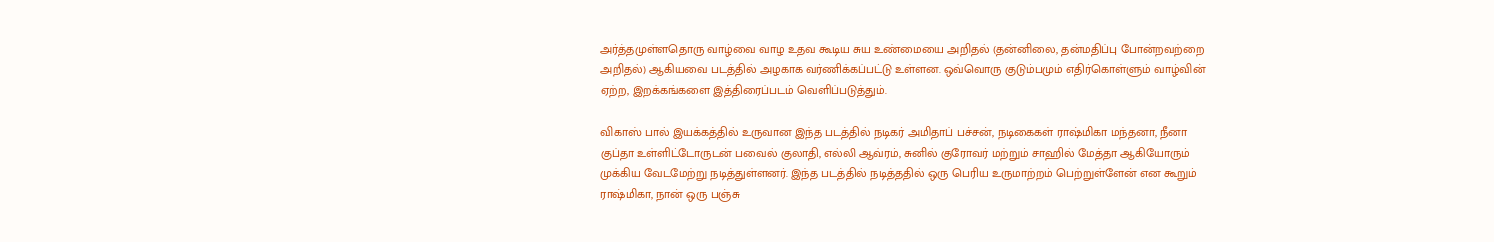அர்த்தமுள்ளதொரு வாழ்வை வாழ உதவ கூடிய சுய உண்மையை அறிதல் (தன்னிலை, தன்மதிப்பு போன்றவற்றை அறிதல்) ஆகியவை படத்தில் அழகாக வர்ணிக்கப்பட்டு உள்ளன. ஒவ்வொரு குடும்பமும் எதிர்கொள்ளும் வாழ்வின் ஏற்ற, இறக்கங்களை இத்திரைப்படம் வெளிப்படுத்தும்.

விகாஸ் பால் இயக்கத்தில் உருவான இந்த படத்தில் நடிகர் அமிதாப் பச்சன், நடிகைகள் ராஷ்மிகா மந்தனா, நீனா குப்தா உள்ளிட்டோருடன் பவைல் குலாதி, எல்லி ஆவ்ரம், சுனில் குரோவர் மற்றும் சாஹில் மேத்தா ஆகியோரும் முக்கிய வேடமேற்று நடித்துள்ளனர். இந்த படத்தில் நடித்ததில் ஒரு பெரிய உருமாற்றம் பெற்றுள்ளேன் என கூறும் ராஷ்மிகா, நான் ஒரு பஞ்சு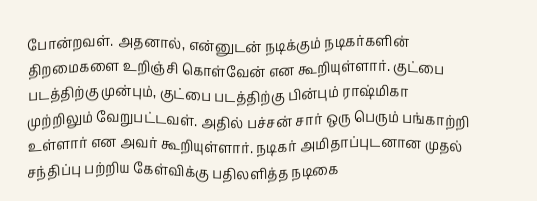போன்றவள். அதனால், என்னுடன் நடிக்கும் நடிகர்களின் திறமைகளை உறிஞ்சி கொள்வேன் என கூறியுள்ளார். குட்பை படத்திற்கு முன்பும், குட்பை படத்திற்கு பின்பும் ராஷ்மிகா முற்றிலும் வேறுபட்டவள். அதில் பச்சன் சார் ஒரு பெரும் பங்காற்றி உள்ளார் என அவர் கூறியுள்ளார். நடிகர் அமிதாப்புடனான முதல் சந்திப்பு பற்றிய கேள்விக்கு பதிலளித்த நடிகை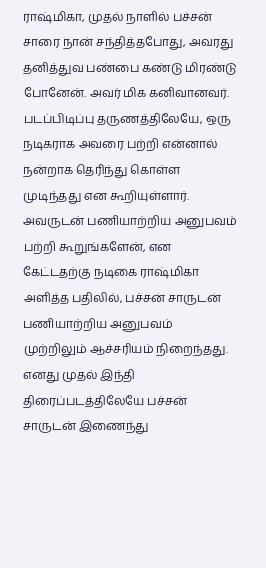ராஷ்மிகா, முதல் நாளில் பச்சன் சாரை நான் சந்தித்தபோது, அவரது தனித்துவ பண்பை கண்டு மிரண்டு போனேன். அவர் மிக கனிவானவர். படப்பிடிப்பு தருணத்திலேயே, ஒரு நடிகராக அவரை பற்றி என்னால் நன்றாக தெரிந்து கொள்ள முடிந்தது என கூறியுள்ளார். அவருடன் பணியாற்றிய அனுபவம் பற்றி கூறுங்களேன், என கேட்டதற்கு நடிகை ராஷ்மிகா அளித்த பதிலில், பச்சன் சாருடன் பணியாற்றிய அனுபவம் முற்றிலும் ஆச்சரியம் நிறைந்தது. எனது முதல் இந்தி திரைப்படத்திலேயே பச்சன் சாருடன் இணைந்து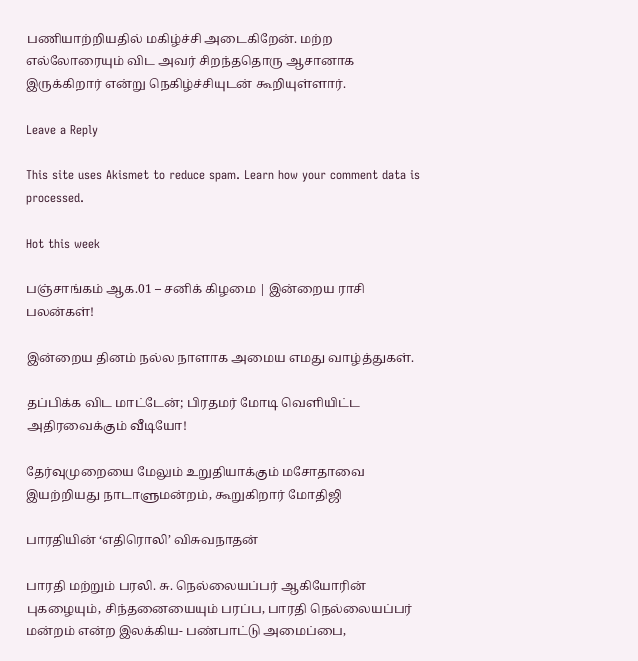பணியாற்றியதில் மகிழ்ச்சி அடைகிறேன். மற்ற எல்லோரையும் விட அவர் சிறந்ததொரு ஆசானாக இருக்கிறார் என்று நெகிழ்ச்சியுடன் கூறியுள்ளார்.

Leave a Reply

This site uses Akismet to reduce spam. Learn how your comment data is processed.

Hot this week

பஞ்சாங்கம் ஆக.01 – சனிக் கிழமை | இன்றைய ராசி பலன்கள்!

இன்றைய தினம் நல்ல நாளாக அமைய எமது வாழ்த்துகள்.

தப்பிக்க விட மாட்டேன்; பிரதமர் மோடி வெளியிட்ட அதிரவைக்கும் வீடியோ!

தேர்வுமுறையை மேலும் உறுதியாக்கும் மசோதாவை இயற்றியது நாடாளுமன்றம், கூறுகிறார் மோதிஜி

பாரதியின் ‘எதிரொலி’ விசுவநாதன்

பாரதி மற்றும் பரலி. சு. நெல்லையப்பர் ஆகியோரின் புகழையும், சிந்தனையையும் பரப்ப, பாரதி நெல்லையப்பர் மன்றம் என்ற இலக்கிய- பண்பாட்டு அமைப்பை,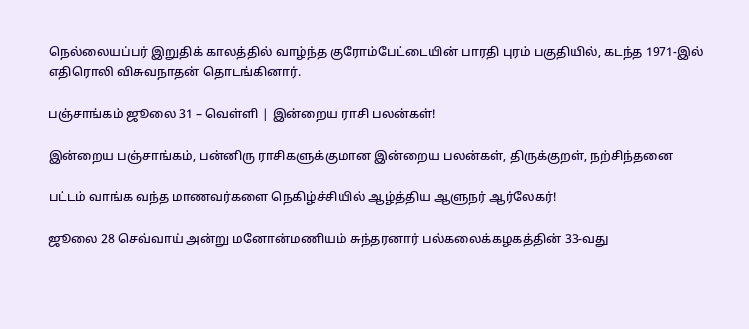நெல்லையப்பர் இறுதிக் காலத்தில் வாழ்ந்த குரோம்பேட்டையின் பாரதி புரம் பகுதியில், கடந்த 1971-இல் எதிரொலி விசுவநாதன் தொடங்கினார்.

பஞ்சாங்கம் ஜூலை 31 – வெள்ளி | இன்றைய ராசி பலன்கள்!

இன்றைய பஞ்சாங்கம், பன்னிரு ராசிகளுக்குமான இன்றைய பலன்கள், திருக்குறள், நற்சிந்தனை

பட்டம் வாங்க வந்த மாணவர்களை நெகிழ்ச்சியில் ஆழ்த்திய ஆளுநர் ஆர்லேகர்!

ஜூலை 28 செவ்வாய் அன்று மனோன்மணியம் சுந்தரனார் பல்கலைக்கழகத்தின் 33-வது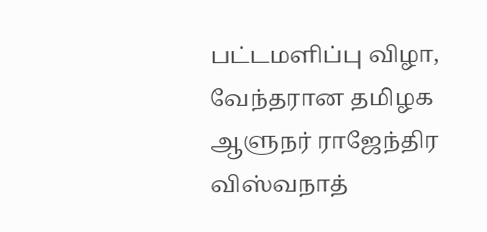பட்டமளிப்பு விழா, வேந்தரான தமிழக ஆளுநர் ராஜேந்திர விஸ்வநாத்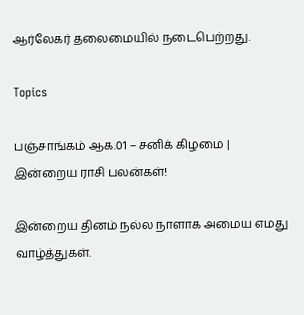ஆர்லேகர் தலைமையில் நடைபெற்றது.

Topics

பஞ்சாங்கம் ஆக.01 – சனிக் கிழமை | இன்றைய ராசி பலன்கள்!

இன்றைய தினம் நல்ல நாளாக அமைய எமது வாழ்த்துகள்.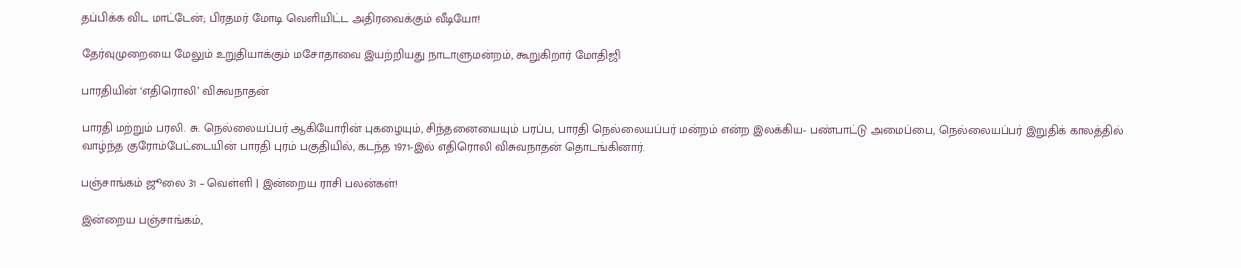தப்பிக்க விட மாட்டேன்; பிரதமர் மோடி வெளியிட்ட அதிரவைக்கும் வீடியோ!

தேர்வுமுறையை மேலும் உறுதியாக்கும் மசோதாவை இயற்றியது நாடாளுமன்றம், கூறுகிறார் மோதிஜி

பாரதியின் ‘எதிரொலி’ விசுவநாதன்

பாரதி மற்றும் பரலி. சு. நெல்லையப்பர் ஆகியோரின் புகழையும், சிந்தனையையும் பரப்ப, பாரதி நெல்லையப்பர் மன்றம் என்ற இலக்கிய- பண்பாட்டு அமைப்பை, நெல்லையப்பர் இறுதிக் காலத்தில் வாழ்ந்த குரோம்பேட்டையின் பாரதி புரம் பகுதியில், கடந்த 1971-இல் எதிரொலி விசுவநாதன் தொடங்கினார்.

பஞ்சாங்கம் ஜூலை 31 – வெள்ளி | இன்றைய ராசி பலன்கள்!

இன்றைய பஞ்சாங்கம்,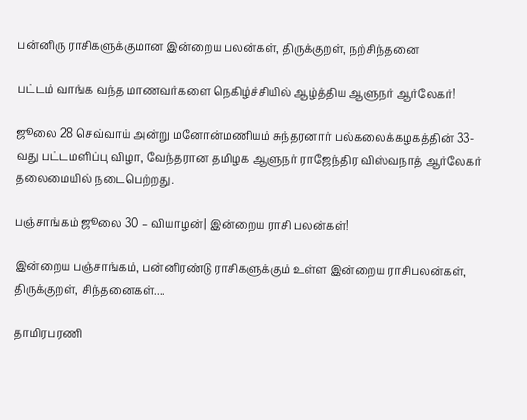பன்னிரு ராசிகளுக்குமான இன்றைய பலன்கள், திருக்குறள், நற்சிந்தனை

பட்டம் வாங்க வந்த மாணவர்களை நெகிழ்ச்சியில் ஆழ்த்திய ஆளுநர் ஆர்லேகர்!

ஜூலை 28 செவ்வாய் அன்று மனோன்மணியம் சுந்தரனார் பல்கலைக்கழகத்தின் 33-வது பட்டமளிப்பு விழா, வேந்தரான தமிழக ஆளுநர் ராஜேந்திர விஸ்வநாத் ஆர்லேகர் தலைமையில் நடைபெற்றது.

பஞ்சாங்கம் ஜூலை 30 – வியாழன்| இன்றைய ராசி பலன்கள்!

இன்றைய பஞ்சாங்கம், பன்னிரண்டு ராசிகளுக்கும் உள்ள இன்றைய ராசிபலன்கள், திருக்குறள், சிந்தனைகள்....

தாமிரபரணி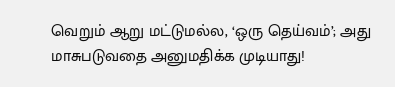வெறும் ஆறு மட்டுமல்ல, ‘ஒரு தெய்வம்’; அது மாசுபடுவதை அனுமதிக்க முடியாது!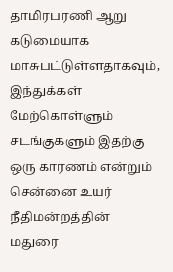தாமிரபரணி ஆறு கடுமையாக மாசுபட்டுள்ளதாகவும், இந்துக்கள் மேற்கொள்ளும் சடங்குகளும் இதற்கு ஒரு காரணம் என்றும் சென்னை உயர் நீதிமன்றத்தின் மதுரை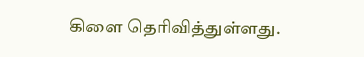கிளை தெரிவித்துள்ளது.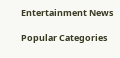Entertainment News

Popular Categories